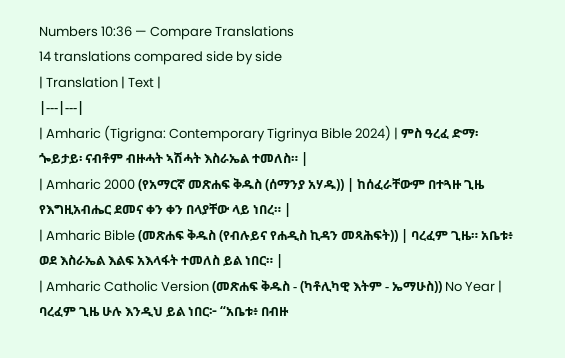Numbers 10:36 — Compare Translations
14 translations compared side by side
| Translation | Text |
|---|---|
| Amharic (Tigrigna: Contemporary Tigrinya Bible 2024) | ምስ ዓረፈ ድማ፡ ጐይታይ፡ ናብቶም ብዙሓት ኣሽሓት እስራኤል ተመለስ። |
| Amharic 2000 (የአማርኛ መጽሐፍ ቅዱስ (ሰማንያ አሃዱ)) | ከሰፈራቸውም በተጓዙ ጊዜ የእግዚአብሔር ደመና ቀን ቀን በላያቸው ላይ ነበረ። |
| Amharic Bible (መጽሐፍ ቅዱስ (የብሉይና የሐዲስ ኪዳን መጻሕፍት)) | ባረፈም ጊዜ። አቤቱ፥ ወደ እስራኤል እልፍ አእላፋት ተመለስ ይል ነበር። |
| Amharic Catholic Version (መጽሐፍ ቅዱስ - (ካቶሊካዊ እትም - ኤማሁስ)) No Year | ባረፈም ጊዜ ሁሉ እንዲህ ይል ነበር፦ “አቤቱ፥ በብዙ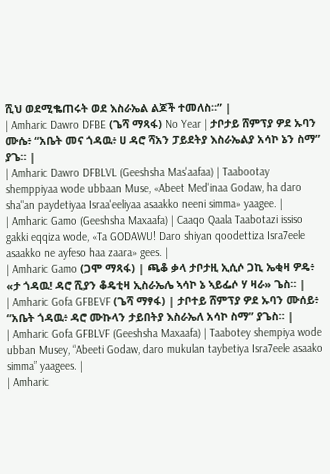ሺህ ወደሚቈጠሩት ወደ እስራኤል ልጆች ተመለስ።” |
| Amharic Dawro DFBE (ጌሻ ማጻፋ) No Year | ታቦታይ ሸምፕያ ዎደ ኡባን ሙሴ፥ “አቤት መና ጎዳዉ፥ ሀ ዳሮ ሻአን ፓይደትያ እስራኤልያ አሳኮ ኔን ስማ” ያጌ። |
| Amharic Dawro DFBLVL (Geeshsha Mas'aafaa) | Taabootay shemppiyaa wode ubbaan Muse, «Abeet Med'inaa Godaw, ha daro sha"an paydetiyaa Israa'eeliyaa asaakko neeni simma» yaagee. |
| Amharic Gamo (Geeshsha Maxaafa) | Caaqo Qaala Taabotazi issiso gakki eqqiza wode, «Ta GODAWU! Daro shiyan qoodettiza Isra7eele asaakko ne ayfeso haa zaara» gees. |
| Amharic Gamo (ጋሞ ማጻፋ) | ጫቆ ቃላ ታቦታዚ ኢሲሶ ጋኪ ኤቂዛ ዎዴ፥ «ታ ጎዳዉ! ዳሮ ሺያን ቆዴቲዛ ኢስራኤሌ ኣሳኮ ኔ ኣይፌሶ ሃ ዛራ» ጌስ። |
| Amharic Gofa GFBEVF (ጌሻ ማፃፋ) | ታቦተይ ሸምፕያ ዎደ ኡባን ሙሰይ፥ “አቤት ጎዳዉ፥ ዳሮ ሙኩላን ታይበትያ እስራኤለ አሳኮ ስማ” ያጌስ። |
| Amharic Gofa GFBLVF (Geeshsha Maxaafa) | Taabotey shempiya wode ubban Musey, “Abeeti Godaw, daro mukulan taybetiya Isra7eele asaako simma” yaagees. |
| Amharic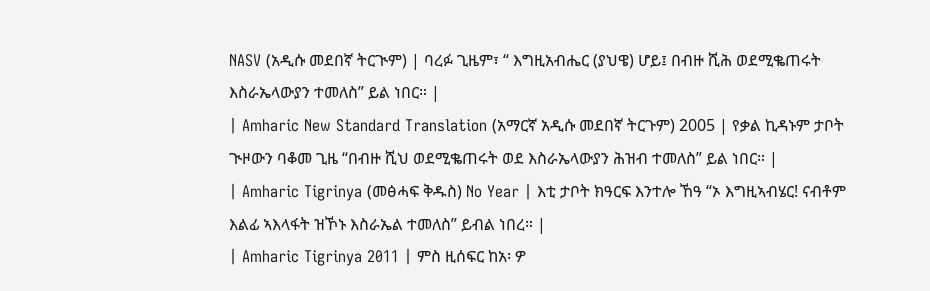NASV (አዲሱ መደበኛ ትርጒም) | ባረፉ ጊዜም፣ “ እግዚአብሔር (ያህዌ) ሆይ፤ በብዙ ሺሕ ወደሚቈጠሩት እስራኤላውያን ተመለስ” ይል ነበር። |
| Amharic New Standard Translation (አማርኛ አዲሱ መደበኛ ትርጉም) 2005 | የቃል ኪዳኑም ታቦት ጒዞውን ባቆመ ጊዜ “በብዙ ሺህ ወደሚቈጠሩት ወደ እስራኤላውያን ሕዝብ ተመለስ” ይል ነበር። |
| Amharic Tigrinya (መፅሓፍ ቅዱስ) No Year | እቲ ታቦት ክዓርፍ እንተሎ ኸዓ “ኦ እግዚኣብሄር! ናብቶም እልፊ ኣእላፋት ዝኾኑ እስራኤል ተመለስ” ይብል ነበረ። |
| Amharic Tigrinya 2011 | ምስ ዚሰፍር ከአ፡ ዎ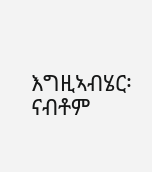እግዚኣብሄር፡ ናብቶም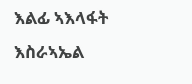እልፊ ኣእላፋት እስራኣኤል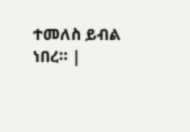ተመለስ ይብል ነበረ። |